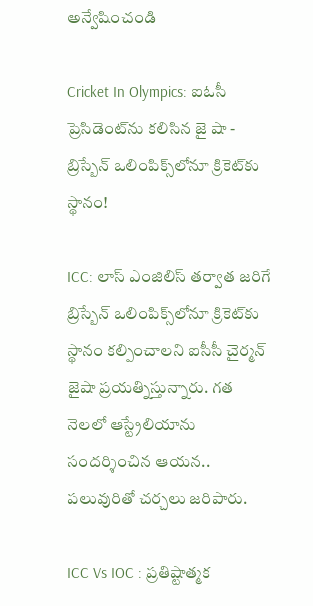అన్వేషించండి

Cricket In Olympics: ఐఓసీ ప్రెసిడెంట్‌ను కలిసిన జై షా - బ్రిస్బేన్ ఒలింపిక్స్‌లోనూ క్రికెట్‌కు స్థానం!

ICC: లాస్ ఎంజిలిస్ తర్వాత జరిగే బ్రిస్బేన్ ఒలింపిక్స్‌లోనూ క్రికెట్‌కు స్థానం కల్పించాలని ఐసీసీ చైర్మన్ జైషా ప్రయత్నిస్తున్నారు. గత నెలలో ఆస్ట్రేలియాను సందర్శించిన ఆయన.. పలువురితో చర్చలు జరిపారు.

ICC Vs IOC : ప్రతిష్టాత్మక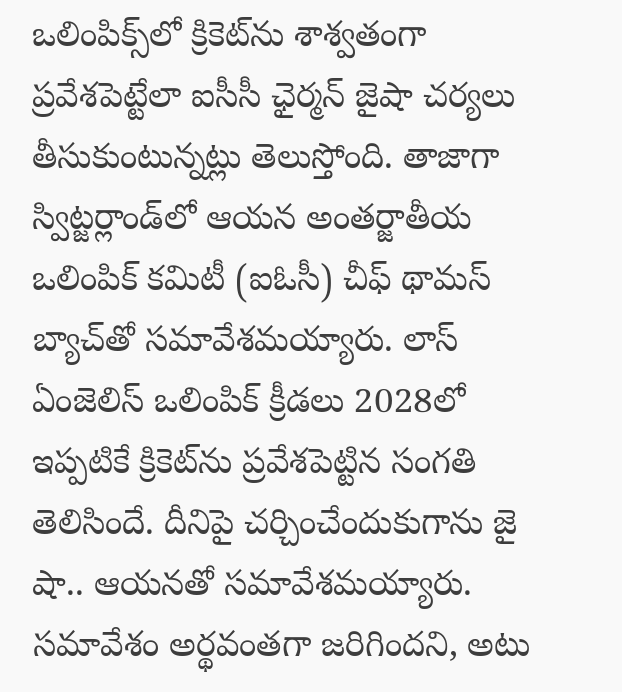ఒలింపిక్స్‌లో క్రికెట్‌ను శాశ్వతంగా ప్రవేశపెట్టేలా ఐసీసీ ఛైర్మన్ జైషా చర్యలు తీసుకుంటున్నట్లు తెలుస్తోంది. తాజాగా స్విట్జర్లాండ్‌లో ఆయన అంతర్జాతీయ ఒలింపిక్ కమిటీ (ఐఓసీ) చీఫ్ థామస్ బ్యాచ్‌తో సమావేశమయ్యారు. లాస్ ఏంజెలిస్ ఒలింపిక్ క్రీడలు 2028లో ఇప్పటికే క్రికెట్‌ను ప్రవేశపెట్టిన సంగతి తెలిసిందే. దీనిపై చర్చించేందుకుగాను జై షా.. ఆయనతో సమావేశమయ్యారు. సమావేశం అర్థవంతగా జరిగిందని, అటు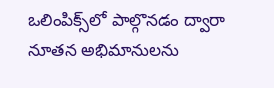ఒలింపిక్స్‌లో పాల్గొనడం ద్వారా నూతన అభిమానులను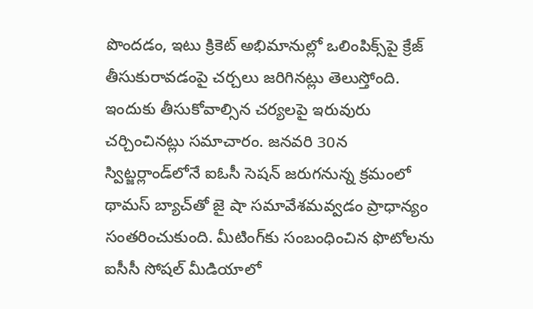పొందడం, ఇటు క్రికెట్ అభిమానుల్లో ఒలింపిక్స్‌పై క్రేజ్ తీసుకురావడంపై చర్చలు జరిగినట్లు తెలుస్తోంది. ఇందుకు తీసుకోవాల్సిన చర్యలపై ఇరువురు చర్చించినట్లు సమాచారం. జనవరి 30న స్విట్జర్లాండ్‌లోనే ఐఓసీ సెషన్ జరుగనున్న క్రమంలో థామస్ బ్యాచ్‌తో జై షా సమావేశమవ్వడం ప్రాధాన్యం సంతరించుకుంది. మీటింగ్‌కు సంబంధించిన ఫొటోలను ఐసీసీ సోషల్ మీడియాలో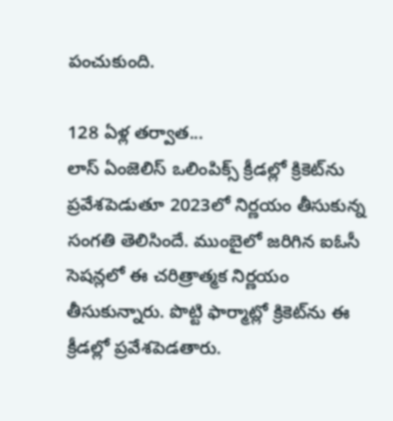పంచుకుంది.

128 ఏళ్ల తర్వాత...
లాస్ ఏంజెలిస్ ఒలింపిక్స్ క్రీడల్లో క్రికెట్‌ను ప్రవేశపెడుతూ 2023లో నిర్ణయం తీసుకున్న సంగతి తెలిసిందే. ముంబైలో జరిగిన ఐఓసీ సెషన్లలో ఈ చరిత్రాత్మక నిర్ణయం తీసుకున్నారు. పొట్టి ఫార్మాట్లో క్రికెట్‌ను ఈ క్రీడల్లో ప్రవేశపెడతారు.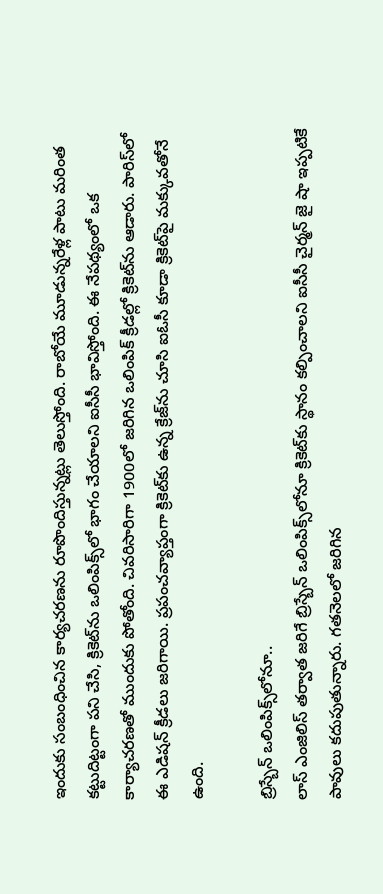ఇందుకు సంబంధించిన కార్యచరణను రూపొందిస్తున్నట్లు తెలుస్తోంది. రాబోయే మూడున్నరేళ్ల పాటు మరింత కట్టుదిట్టంగా పని చేసి, క్రికెట్‌ను ఒలింపిక్స్‌లో భాగం చేయాలని ఐసీసీ భావిస్తోంది. ఈ నేపథ్యంలో ఒక కార్యాచరణతో ముందుకు పోతోంది. చివరిసారిగా 1900లో జరిగిన ఒలింపిక్ క్రీడల్లో క్రికెట్‌ను ఆడారు. పారిస్‌లో ఈ ఎడిషన్ క్రీడలు జరిగాయి. ప్రపంచవ్యాప్తంగా క్రికెట్‌కు ఉన్న క్రేజ్‌ను చూసి ఐఓసీ కూడా క్రికెట్‌పై మక్కువతోనే ఉంది.

బ్రిస్బేన్ ఒలింపిక్స్‌లోనూ..
లాస్ ఎంజిలిస్ తర్వాత జరిగే బ్రిస్బేన్ ఒలింపిక్స్‌లోనూ క్రికెట్‌కు స్థానం కల్పించాలని ఐసీసీ చైర్మన్ జై షా ఇప్పటికే పావులు కదుపుతున్నారు. గతనెలలో జరిగిన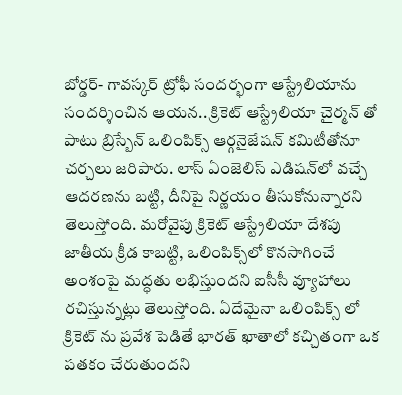బోర్డర్- గావస్కర్ ట్రోఫీ సందర్భంగా ఆస్ట్రేలియాను సందర్శించిన ఆయన.. క్రికెట్ ఆస్ట్రేలియా చైర్మన్ తో పాటు బ్రిస్బేన్ ఒలింపిక్స్ ఆర్గనైజేషన్ కమిటీతోనూ చర్చలు జరిపారు. లాస్ ఏంజెలిస్ ఎడిషన్‌లో వచ్చే ఆదరణను బట్టి, దీనిపై నిర్ణయం తీసుకోనున్నారని తెలుస్తోంది. మరోవైపు క్రికెట్ ఆస్ట్రేలియా దేశపు జాతీయ క్రీడ కాబట్టి, ఒలింపిక్స్‌లో కొనసాగించే అంశంపై మద్ధతు లభిస్తుందని ఐసీసీ వ్యూహాలు రచిస్తున్నట్లు తెలుస్తోంది. ఏదేమైనా ఒలింపిక్స్ లో క్రికెట్ ను ప్రవేశ పెడితే భారత్ ఖాతాలో కచ్చితంగా ఒక పతకం చేరుతుందని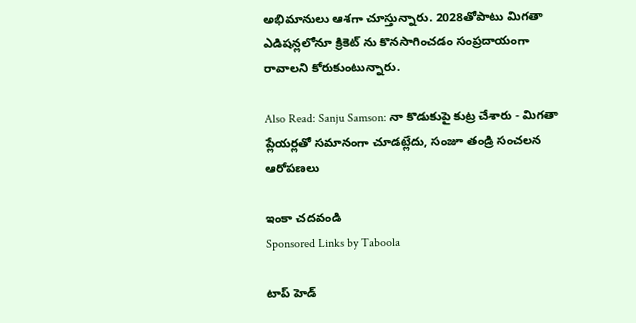అభిమానులు ఆశగా చూస్తున్నారు. 2028తోపాటు మిగతా ఎడిషన్లలోనూ క్రికెట్ ను కొనసాగించడం సంప్రదాయంగా రావాలని కోరుకుంటున్నారు.

Also Read: Sanju Samson: నా కొడుకుపై కుట్ర చేశారు - మిగతా ప్లేయర్లతో సమానంగా చూడట్లేదు, సంజూ తండ్రి సంచలన ఆరోపణలు

ఇంకా చదవండి
Sponsored Links by Taboola

టాప్ హెడ్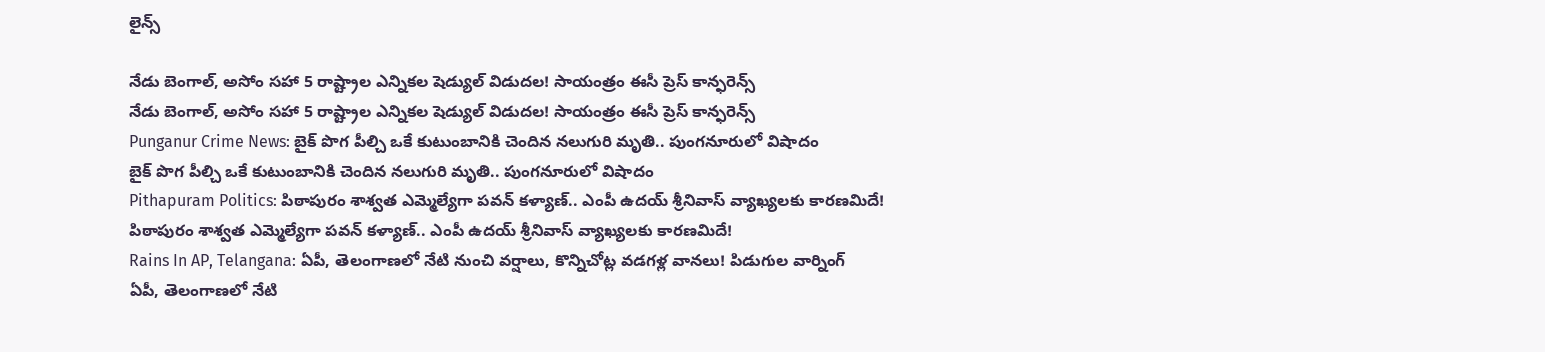లైన్స్

నేడు బెంగాల్, అసోం సహా 5 రాష్ట్రాల ఎన్నికల షెడ్యుల్ విడుదల! సాయంత్రం ఈసీ ప్రెస్ కాన్ఫరెన్స్
నేడు బెంగాల్, అసోం సహా 5 రాష్ట్రాల ఎన్నికల షెడ్యుల్ విడుదల! సాయంత్రం ఈసీ ప్రెస్ కాన్ఫరెన్స్
Punganur Crime News: బైక్ పొగ పీల్చి ఒకే కుటుంబానికి చెందిన నలుగురి మృతి.. పుంగనూరులో విషాదం
బైక్ పొగ పీల్చి ఒకే కుటుంబానికి చెందిన నలుగురి మృతి.. పుంగనూరులో విషాదం
Pithapuram Politics: పిఠాపురం శాశ్వ‌త ఎమ్మెల్యేగా ప‌వ‌న్‌ కళ్యాణ్.. ఎంపీ ఉదయ్ శ్రీనివాస్ వ్యాఖ్యలకు కారణమిదే!
పిఠాపురం శాశ్వ‌త ఎమ్మెల్యేగా ప‌వ‌న్‌ కళ్యాణ్.. ఎంపీ ఉదయ్ శ్రీనివాస్ వ్యాఖ్యలకు కారణమిదే!
Rains In AP, Telangana: ఏపీ, తెలంగాణలో నేటి నుంచి వర్షాలు, కొన్నిచోట్ల వడగళ్ల వానలు! పిడుగుల వార్నింగ్
ఏపీ, తెలంగాణలో నేటి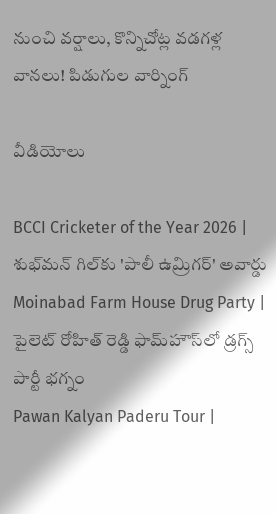నుంచి వర్షాలు, కొన్నిచోట్ల వడగళ్ల వానలు! పిడుగుల వార్నింగ్

వీడియోలు

BCCI Cricketer of the Year 2026 | శుభ్‌మన్ గిల్‌కు 'పాలీ ఉమ్రిగర్' అవార్డు
Moinabad Farm House Drug Party | పైలెట్ రోహిత్ రెడ్డి ఫామ్‌హౌస్‌లో డ్రగ్స్ పార్టీ భగ్నం
Pawan Kalyan Paderu Tour |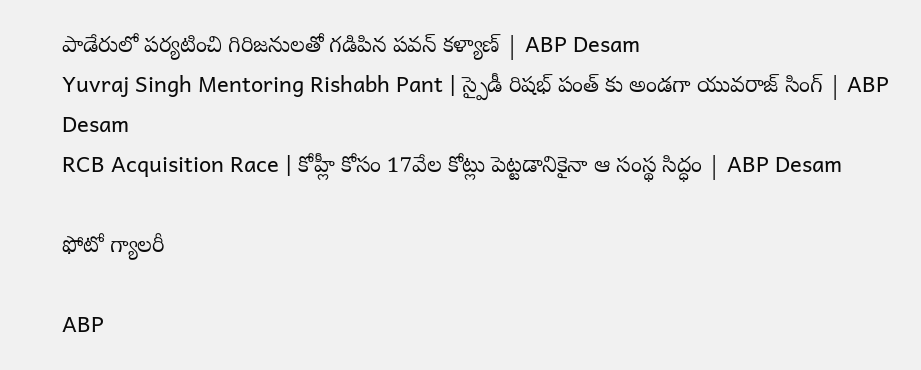పాడేరులో పర్యటించి గిరిజనులతో గడిపిన పవన్ కళ్యాణ్ | ABP Desam
Yuvraj Singh Mentoring Rishabh Pant | స్పైడీ రిషభ్ పంత్ కు అండగా యువరాజ్ సింగ్ | ABP Desam
RCB Acquisition Race | కోహ్లీ కోసం 17వేల కోట్లు పెట్టడానికైనా ఆ సంస్థ సిద్ధం | ABP Desam

ఫోటో గ్యాలరీ

ABP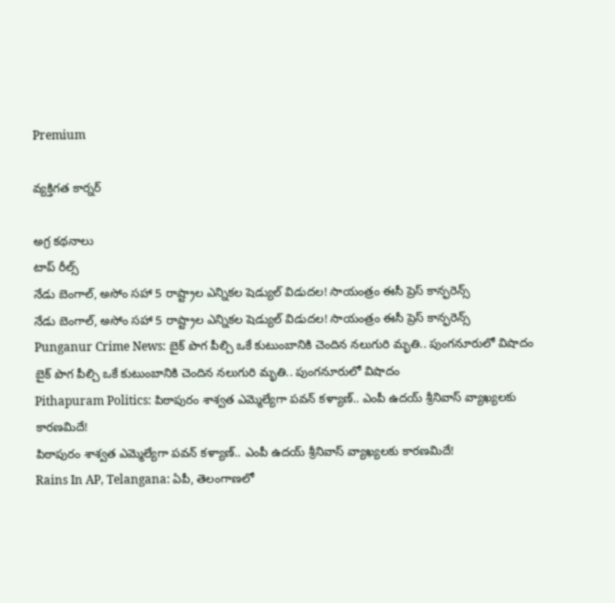Premium

వ్యక్తిగత కార్నర్

అగ్ర కథనాలు
టాప్ రీల్స్
నేడు బెంగాల్, అసోం సహా 5 రాష్ట్రాల ఎన్నికల షెడ్యుల్ విడుదల! సాయంత్రం ఈసీ ప్రెస్ కాన్ఫరెన్స్
నేడు బెంగాల్, అసోం సహా 5 రాష్ట్రాల ఎన్నికల షెడ్యుల్ విడుదల! సాయంత్రం ఈసీ ప్రెస్ కాన్ఫరెన్స్
Punganur Crime News: బైక్ పొగ పీల్చి ఒకే కుటుంబానికి చెందిన నలుగురి మృతి.. పుంగనూరులో విషాదం
బైక్ పొగ పీల్చి ఒకే కుటుంబానికి చెందిన నలుగురి మృతి.. పుంగనూరులో విషాదం
Pithapuram Politics: పిఠాపురం శాశ్వ‌త ఎమ్మెల్యేగా ప‌వ‌న్‌ కళ్యాణ్.. ఎంపీ ఉదయ్ శ్రీనివాస్ వ్యాఖ్యలకు కారణమిదే!
పిఠాపురం శాశ్వ‌త ఎమ్మెల్యేగా ప‌వ‌న్‌ కళ్యాణ్.. ఎంపీ ఉదయ్ శ్రీనివాస్ వ్యాఖ్యలకు కారణమిదే!
Rains In AP, Telangana: ఏపీ, తెలంగాణలో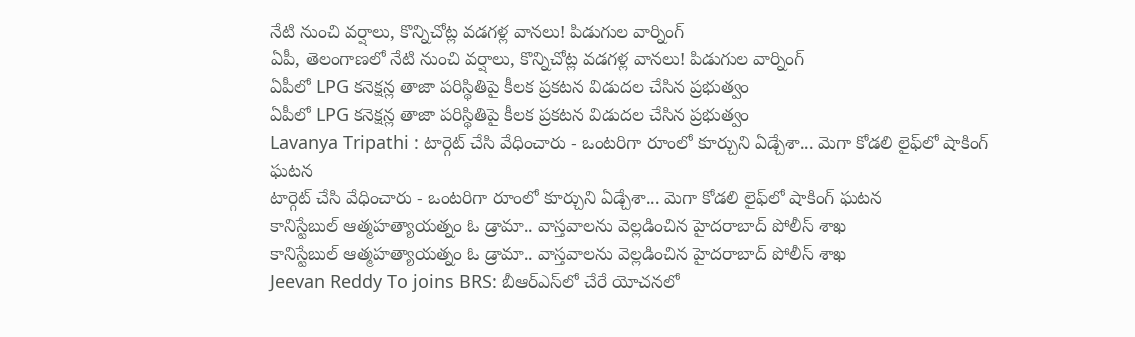నేటి నుంచి వర్షాలు, కొన్నిచోట్ల వడగళ్ల వానలు! పిడుగుల వార్నింగ్
ఏపీ, తెలంగాణలో నేటి నుంచి వర్షాలు, కొన్నిచోట్ల వడగళ్ల వానలు! పిడుగుల వార్నింగ్
ఏపీలో LPG కనెక్షన్ల తాజా పరిస్థితిపై కీలక ప్రకటన విడుదల చేసిన ప్రభుత్వం
ఏపీలో LPG కనెక్షన్ల తాజా పరిస్థితిపై కీలక ప్రకటన విడుదల చేసిన ప్రభుత్వం
Lavanya Tripathi : టార్గెట్ చేసి వేధించారు - ఒంటరిగా రూంలో కూర్చుని ఏడ్చేశా... మెగా కోడలి లైఫ్‌లో షాకింగ్ ఘటన
టార్గెట్ చేసి వేధించారు - ఒంటరిగా రూంలో కూర్చుని ఏడ్చేశా... మెగా కోడలి లైఫ్‌లో షాకింగ్ ఘటన
కానిస్టేబుల్ ఆత్మహత్యాయత్నం ఓ డ్రామా.. వాస్తవాలను వెల్లడించిన హైదరాబాద్ పోలీస్ శాఖ
కానిస్టేబుల్ ఆత్మహత్యాయత్నం ఓ డ్రామా.. వాస్తవాలను వెల్లడించిన హైదరాబాద్ పోలీస్ శాఖ
Jeevan Reddy To joins BRS: బీఆర్ఎస్‌లో చేరే యోచనలో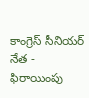కాంగ్రెస్ సీనియర్ నేత - ఫిరాయింపు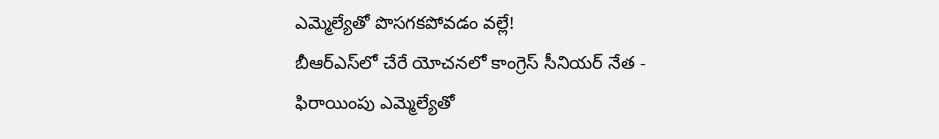ఎమ్మెల్యేతో పొసగకపోవడం వల్లే!
బీఆర్ఎస్‌లో చేరే యోచనలో కాంగ్రెస్ సీనియర్ నేత - ఫిరాయింపు ఎమ్మెల్యేతో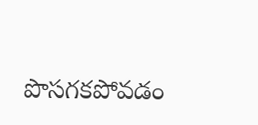పొసగకపోవడం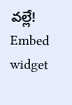వల్లే!
Embed widget